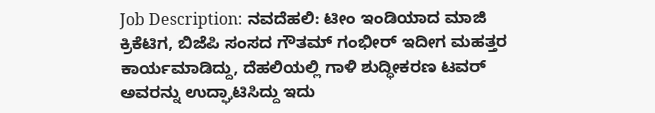Job Description: ನವದೆಹಲಿ: ಟೀಂ ಇಂಡಿಯಾದ ಮಾಜಿ ಕ್ರಿಕೆಟಿಗ, ಬಿಜೆಪಿ ಸಂಸದ ಗೌತಮ್ ಗಂಭೀರ್ ಇದೀಗ ಮಹತ್ತರ ಕಾರ್ಯಮಾಡಿದ್ದು, ದೆಹಲಿಯಲ್ಲಿ ಗಾಳಿ ಶುದ್ಧೀಕರಣ ಟವರ್ ಅವರನ್ನು ಉದ್ಘಾಟಿಸಿದ್ದು ಇದು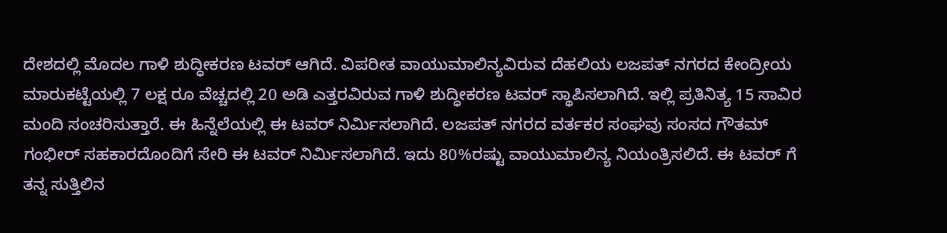ದೇಶದಲ್ಲಿ ಮೊದಲ ಗಾಳಿ ಶುದ್ಧೀಕರಣ ಟವರ್ ಆಗಿದೆ. ವಿಪರೀತ ವಾಯುಮಾಲಿನ್ಯವಿರುವ ದೆಹಲಿಯ ಲಜಪತ್ ನಗರದ ಕೇಂದ್ರೀಯ ಮಾರುಕಟ್ಟೆಯಲ್ಲಿ 7 ಲಕ್ಷ ರೂ ವೆಚ್ಚದಲ್ಲಿ 20 ಅಡಿ ಎತ್ತರವಿರುವ ಗಾಳಿ ಶುದ್ಧೀಕರಣ ಟವರ್ ಸ್ಥಾಪಿಸಲಾಗಿದೆ. ಇಲ್ಲಿ ಪ್ರತಿನಿತ್ಯ 15 ಸಾವಿರ ಮಂದಿ ಸಂಚರಿಸುತ್ತಾರೆ. ಈ ಹಿನ್ನೆಲೆಯಲ್ಲಿ ಈ ಟವರ್ ನಿರ್ಮಿಸಲಾಗಿದೆ. ಲಜಪತ್ ನಗರದ ವರ್ತಕರ ಸಂಘವು ಸಂಸದ ಗೌತಮ್ ಗಂಭೀರ್ ಸಹಕಾರದೊಂದಿಗೆ ಸೇರಿ ಈ ಟವರ್ ನಿರ್ಮಿಸಲಾಗಿದೆ. ಇದು 80%ರಷ್ಟು ವಾಯುಮಾಲಿನ್ಯ ನಿಯಂತ್ರಿಸಲಿದೆ. ಈ ಟವರ್ ಗೆ ತನ್ನ ಸುತ್ತಿಲಿನ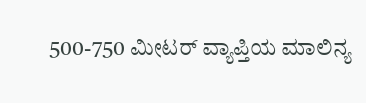500-750 ಮೀಟರ್ ವ್ಯಾಪ್ತಿಯ ಮಾಲಿನ್ಯ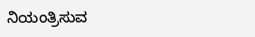ನಿಯಂತ್ರಿಸುವ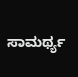ಸಾಮರ್ಥ್ಯ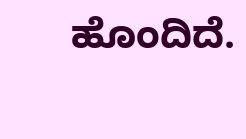ಹೊಂದಿದೆ.